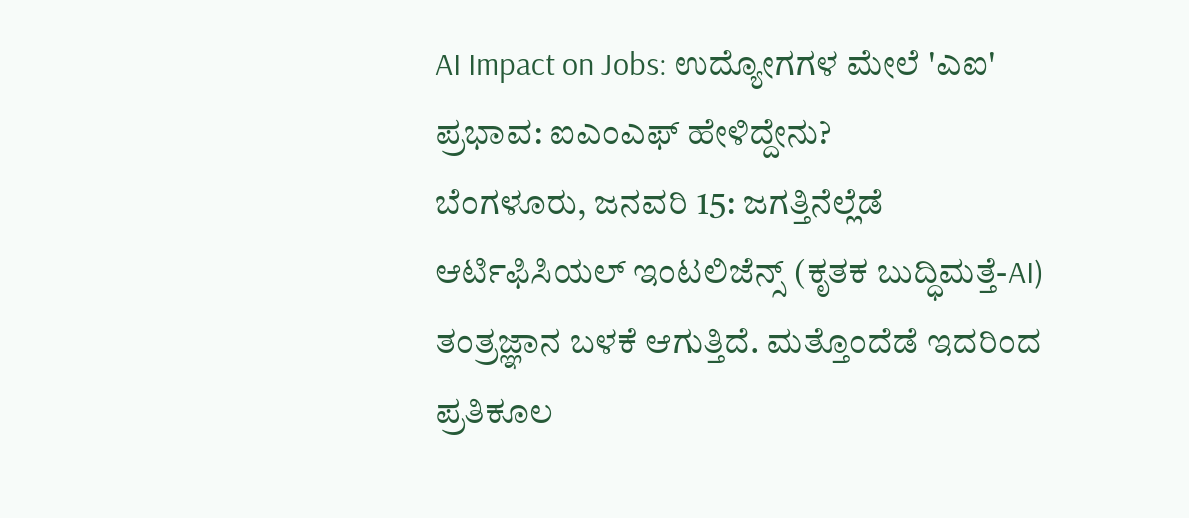AI Impact on Jobs: ಉದ್ಯೋಗಗಳ ಮೇಲೆ 'ಎಐ' ಪ್ರಭಾವ: ಐಎಂಎಫ್ ಹೇಳಿದ್ದೇನು?
ಬೆಂಗಳೂರು, ಜನವರಿ 15: ಜಗತ್ತಿನೆಲ್ಲೆಡೆ ಆರ್ಟಿಫಿಸಿಯಲ್ ಇಂಟಲಿಜೆನ್ಸ್ (ಕೃತಕ ಬುದ್ಧಿಮತ್ತೆ-AI) ತಂತ್ರಜ್ಞಾನ ಬಳಕೆ ಆಗುತ್ತಿದೆ. ಮತ್ತೊಂದೆಡೆ ಇದರಿಂದ ಪ್ರತಿಕೂಲ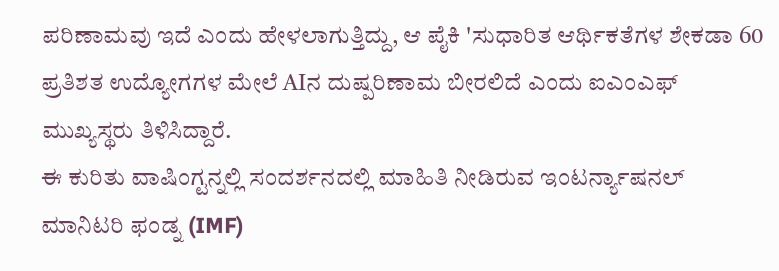ಪರಿಣಾಮವು ಇದೆ ಎಂದು ಹೇಳಲಾಗುತ್ತಿದ್ದು, ಆ ಪೈಕಿ 'ಸುಧಾರಿತ ಆರ್ಥಿಕತೆಗಳ ಶೇಕಡಾ 60 ಪ್ರತಿಶತ ಉದ್ಯೋಗಗಳ ಮೇಲೆ AIನ ದುಷ್ಪರಿಣಾಮ ಬೀರಲಿದೆ ಎಂದು ಐಎಂಎಫ್ ಮುಖ್ಯಸ್ಥರು ತಿಳಿಸಿದ್ದಾರೆ.
ಈ ಕುರಿತು ವಾಷಿಂಗ್ಟನ್ನಲ್ಲಿ ಸಂದರ್ಶನದಲ್ಲಿ ಮಾಹಿತಿ ನೀಡಿರುವ ಇಂಟರ್ನ್ಯಾಷನಲ್ ಮಾನಿಟರಿ ಫಂಡ್ನ (IMF)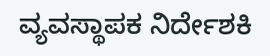ವ್ಯವಸ್ಥಾಪಕ ನಿರ್ದೇಶಕಿ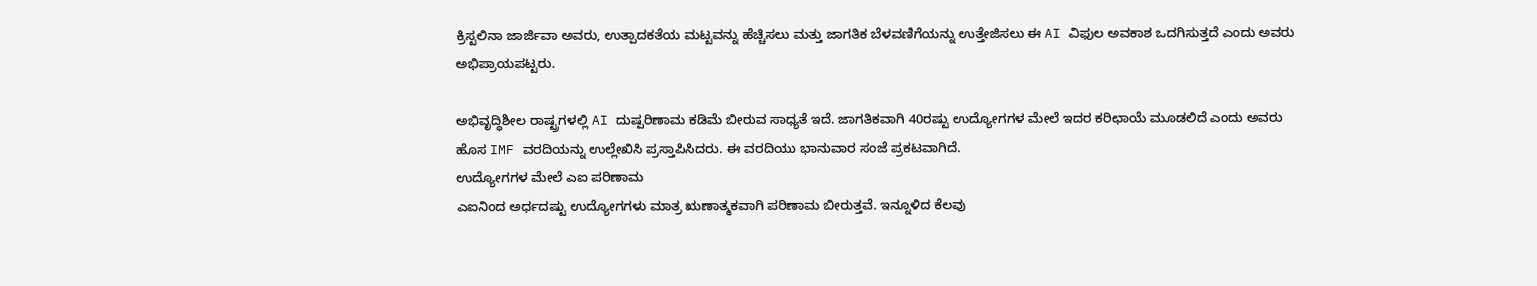ಕ್ರಿಸ್ಟಲಿನಾ ಜಾರ್ಜಿವಾ ಅವರು, ಉತ್ಪಾದಕತೆಯ ಮಟ್ಟವನ್ನು ಹೆಚ್ಚಿಸಲು ಮತ್ತು ಜಾಗತಿಕ ಬೆಳವಣಿಗೆಯನ್ನು ಉತ್ತೇಜಿಸಲು ಈ AI ವಿಫುಲ ಅವಕಾಶ ಒದಗಿಸುತ್ತದೆ ಎಂದು ಅವರು ಅಭಿಪ್ರಾಯಪಟ್ಟರು.

ಅಭಿವೃದ್ಧಿಶೀಲ ರಾಷ್ಟ್ರಗಳಲ್ಲಿ AI ದುಷ್ಪರಿಣಾಮ ಕಡಿಮೆ ಬೀರುವ ಸಾಧ್ಯತೆ ಇದೆ. ಜಾಗತಿಕವಾಗಿ 40ರಷ್ಟು ಉದ್ಯೋಗಗಳ ಮೇಲೆ ಇದರ ಕರಿಛಾಯೆ ಮೂಡಲಿದೆ ಎಂದು ಅವರು ಹೊಸ IMF ವರದಿಯನ್ನು ಉಲ್ಲೇಖಿಸಿ ಪ್ರಸ್ತಾಪಿಸಿದರು. ಈ ವರದಿಯು ಭಾನುವಾರ ಸಂಜೆ ಪ್ರಕಟವಾಗಿದೆ.
ಉದ್ಯೋಗಗಳ ಮೇಲೆ ಎಐ ಪರಿಣಾಮ
ಎಐನಿಂದ ಅರ್ಧದಷ್ಟು ಉದ್ಯೋಗಗಳು ಮಾತ್ರ ಋಣಾತ್ಮಕವಾಗಿ ಪರಿಣಾಮ ಬೀರುತ್ತವೆ. ಇನ್ನೂಳಿದ ಕೆಲವು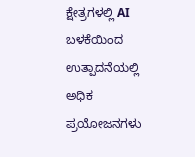ಕ್ಷೇತ್ರಗಳಲ್ಲಿ AI ಬಳಕೆಯಿಂದ ಉತ್ಪಾದನೆಯಲ್ಲಿ ಅಧಿಕ ಪ್ರಯೋಜನಗಳು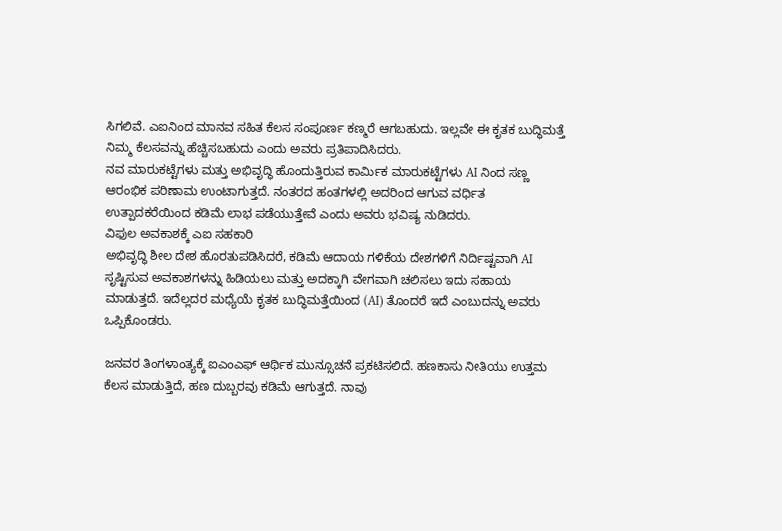ಸಿಗಲಿವೆ. ಎಐನಿಂದ ಮಾನವ ಸಹಿತ ಕೆಲಸ ಸಂಪೂರ್ಣ ಕಣ್ಮರೆ ಆಗಬಹುದು. ಇಲ್ಲವೇ ಈ ಕೃತಕ ಬುದ್ಧಿಮತ್ತೆ ನಿಮ್ಮ ಕೆಲಸವನ್ನು ಹೆಚ್ಚಿಸಬಹುದು ಎಂದು ಅವರು ಪ್ರತಿಪಾದಿಸಿದರು.
ನವ ಮಾರುಕಟ್ಟೆಗಳು ಮತ್ತು ಅಭಿವೃದ್ಧಿ ಹೊಂದುತ್ತಿರುವ ಕಾರ್ಮಿಕ ಮಾರುಕಟ್ಟೆಗಳು AI ನಿಂದ ಸಣ್ಣ ಆರಂಭಿಕ ಪರಿಣಾಮ ಉಂಟಾಗುತ್ತದೆ. ನಂತರದ ಹಂತಗಳಲ್ಲಿ ಅದರಿಂದ ಆಗುವ ವರ್ಧಿತ ಉತ್ಪಾದಕರೆಯಿಂದ ಕಡಿಮೆ ಲಾಭ ಪಡೆಯುತ್ತೇವೆ ಎಂದು ಅವರು ಭವಿಷ್ಯ ನುಡಿದರು.
ವಿಫುಲ ಅವಕಾಶಕ್ಕೆ ಎಐ ಸಹಕಾರಿ
ಅಭಿವೃದ್ಧಿ ಶೀಲ ದೇಶ ಹೊರತುಪಡಿಸಿದರೆ, ಕಡಿಮೆ ಆದಾಯ ಗಳಿಕೆಯ ದೇಶಗಳಿಗೆ ನಿರ್ದಿಷ್ಟವಾಗಿ AI ಸೃಷ್ಟಿಸುವ ಅವಕಾಶಗಳನ್ನು ಹಿಡಿಯಲು ಮತ್ತು ಅದಕ್ಕಾಗಿ ವೇಗವಾಗಿ ಚಲಿಸಲು ಇದು ಸಹಾಯ ಮಾಡುತ್ತದೆ. ಇದೆಲ್ಲದರ ಮಧ್ಯೆಯೆ ಕೃತಕ ಬುದ್ಧಿಮತ್ತೆಯಿಂದ (AI) ತೊಂದರೆ ಇದೆ ಎಂಬುದನ್ನು ಅವರು ಒಪ್ಪಿಕೊಂಡರು.

ಜನವರ ತಿಂಗಳಾಂತ್ಯಕ್ಕೆ ಐಎಂಎಫ್ ಆರ್ಥಿಕ ಮುನ್ಸೂಚನೆ ಪ್ರಕಟಿಸಲಿದೆ. ಹಣಕಾಸು ನೀತಿಯು ಉತ್ತಮ ಕೆಲಸ ಮಾಡುತ್ತಿದೆ, ಹಣ ದುಬ್ಬರವು ಕಡಿಮೆ ಆಗುತ್ತದೆ. ನಾವು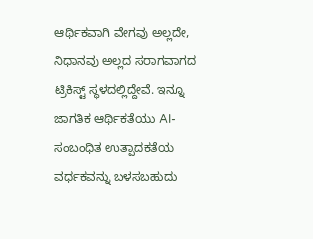ಆರ್ಥಿಕವಾಗಿ ವೇಗವು ಅಲ್ಲದೇ, ನಿಧಾನವು ಅಲ್ಲದ ಸರಾಗವಾಗದ ಟ್ರಿಕಿಸ್ಟ್ ಸ್ಥಳದಲ್ಲಿದ್ದೇವೆ. ಇನ್ನೂ ಜಾಗತಿಕ ಆರ್ಥಿಕತೆಯು AI- ಸಂಬಂಧಿತ ಉತ್ಪಾದಕತೆಯ ವರ್ಧಕವನ್ನು ಬಳಸಬಹುದು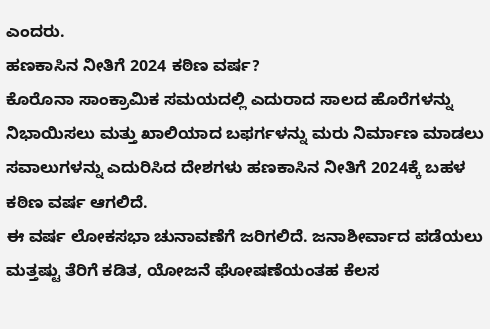ಎಂದರು.
ಹಣಕಾಸಿನ ನೀತಿಗೆ 2024 ಕಠಿಣ ವರ್ಷ?
ಕೊರೊನಾ ಸಾಂಕ್ರಾಮಿಕ ಸಮಯದಲ್ಲಿ ಎದುರಾದ ಸಾಲದ ಹೊರೆಗಳನ್ನು ನಿಭಾಯಿಸಲು ಮತ್ತು ಖಾಲಿಯಾದ ಬಫರ್ಗಳನ್ನು ಮರು ನಿರ್ಮಾಣ ಮಾಡಲು ಸವಾಲುಗಳನ್ನು ಎದುರಿಸಿದ ದೇಶಗಳು ಹಣಕಾಸಿನ ನೀತಿಗೆ 2024ಕ್ಕೆ ಬಹಳ ಕಠಿಣ ವರ್ಷ ಆಗಲಿದೆ.
ಈ ವರ್ಷ ಲೋಕಸಭಾ ಚುನಾವಣೆಗೆ ಜರಿಗಲಿದೆ. ಜನಾಶೀರ್ವಾದ ಪಡೆಯಲು ಮತ್ತಷ್ಟು ತೆರಿಗೆ ಕಡಿತ, ಯೋಜನೆ ಘೋಷಣೆಯಂತಹ ಕೆಲಸ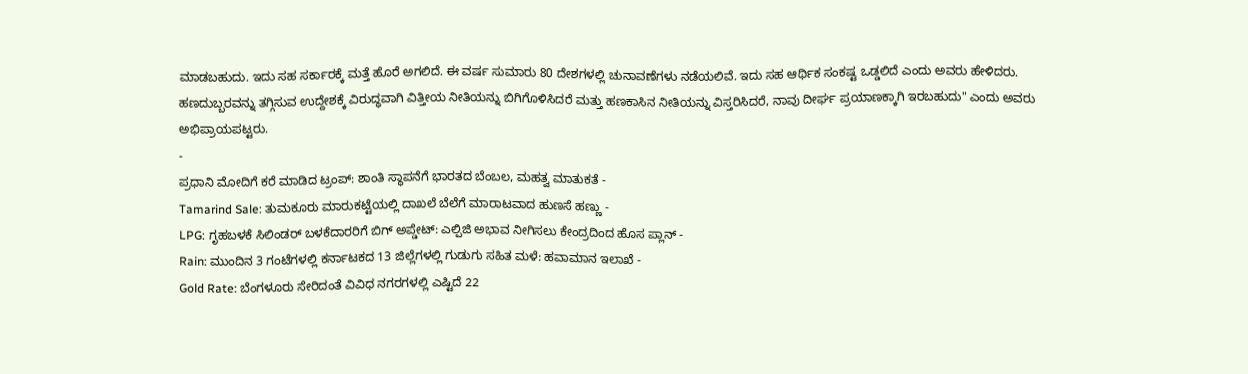ಮಾಡಬಹುದು. ಇದು ಸಹ ಸರ್ಕಾರಕ್ಕೆ ಮತ್ತೆ ಹೊರೆ ಅಗಲಿದೆ. ಈ ವರ್ಷ ಸುಮಾರು 80 ದೇಶಗಳಲ್ಲಿ ಚುನಾವಣೆಗಳು ನಡೆಯಲಿವೆ. ಇದು ಸಹ ಆರ್ಥಿಕ ಸಂಕಷ್ಟ ಒಡ್ಡಲಿದೆ ಎಂದು ಅವರು ಹೇಳಿದರು.
ಹಣದುಬ್ಬರವನ್ನು ತಗ್ಗಿಸುವ ಉದ್ದೇಶಕ್ಕೆ ವಿರುದ್ಧವಾಗಿ ವಿತ್ತೀಯ ನೀತಿಯನ್ನು ಬಿಗಿಗೊಳಿಸಿದರೆ ಮತ್ತು ಹಣಕಾಸಿನ ನೀತಿಯನ್ನು ವಿಸ್ತರಿಸಿದರೆ, ನಾವು ದೀರ್ಘ ಪ್ರಯಾಣಕ್ಕಾಗಿ ಇರಬಹುದು" ಎಂದು ಅವರು ಅಭಿಪ್ರಾಯಪಟ್ಟರು.
-
ಪ್ರಧಾನಿ ಮೋದಿಗೆ ಕರೆ ಮಾಡಿದ ಟ್ರಂಪ್: ಶಾಂತಿ ಸ್ಥಾಪನೆಗೆ ಭಾರತದ ಬೆಂಬಲ, ಮಹತ್ವ ಮಾತುಕತೆ -
Tamarind Sale: ತುಮಕೂರು ಮಾರುಕಟ್ಟೆಯಲ್ಲಿ ದಾಖಲೆ ಬೆಲೆಗೆ ಮಾರಾಟವಾದ ಹುಣಸೆ ಹಣ್ಣು -
LPG: ಗೃಹಬಳಕೆ ಸಿಲಿಂಡರ್ ಬಳಕೆದಾರರಿಗೆ ಬಿಗ್ ಅಪ್ಡೇಟ್: ಎಲ್ಪಿಜಿ ಅಭಾವ ನೀಗಿಸಲು ಕೇಂದ್ರದಿಂದ ಹೊಸ ಪ್ಲಾನ್ -
Rain: ಮುಂದಿನ 3 ಗಂಟೆಗಳಲ್ಲಿ ಕರ್ನಾಟಕದ 13 ಜಿಲ್ಲೆಗಳಲ್ಲಿ ಗುಡುಗು ಸಹಿತ ಮಳೆ: ಹವಾಮಾನ ಇಲಾಖೆ -
Gold Rate: ಬೆಂಗಳೂರು ಸೇರಿದಂತೆ ವಿವಿಧ ನಗರಗಳಲ್ಲಿ ಎಷ್ಟಿದೆ 22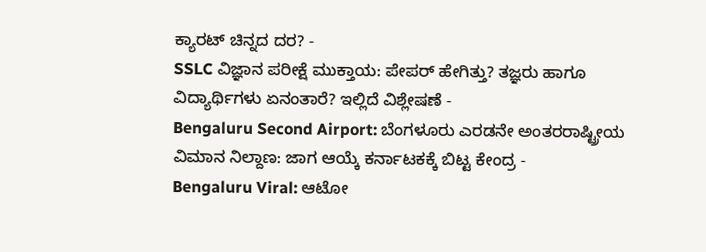ಕ್ಯಾರಟ್ ಚಿನ್ನದ ದರ? -
SSLC ವಿಜ್ಞಾನ ಪರೀಕ್ಷೆ ಮುಕ್ತಾಯ: ಪೇಪರ್ ಹೇಗಿತ್ತು? ತಜ್ಞರು ಹಾಗೂ ವಿದ್ಯಾರ್ಥಿಗಳು ಏನಂತಾರೆ? ಇಲ್ಲಿದೆ ವಿಶ್ಲೇಷಣೆ -
Bengaluru Second Airport: ಬೆಂಗಳೂರು ಎರಡನೇ ಅಂತರರಾಷ್ಟ್ರೀಯ ವಿಮಾನ ನಿಲ್ದಾಣ: ಜಾಗ ಆಯ್ಕೆ ಕರ್ನಾಟಕಕ್ಕೆ ಬಿಟ್ಟ ಕೇಂದ್ರ -
Bengaluru Viral: ಆಟೋ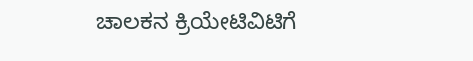ಚಾಲಕನ ಕ್ರಿಯೇಟಿವಿಟಿಗೆ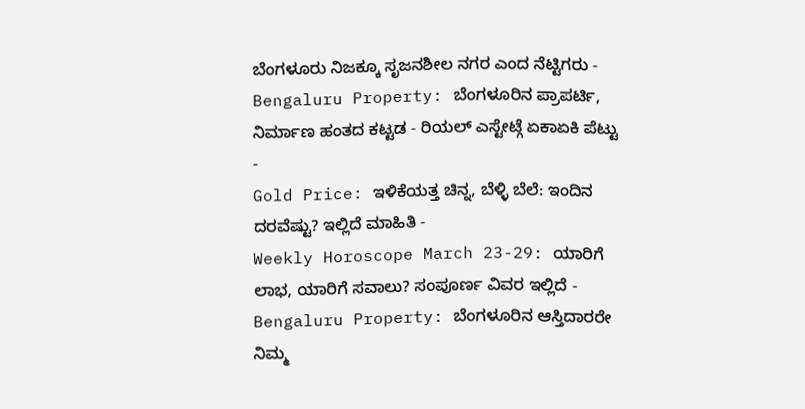ಬೆಂಗಳೂರು ನಿಜಕ್ಕೂ ಸೃಜನಶೀಲ ನಗರ ಎಂದ ನೆಟ್ಟಿಗರು -
Bengaluru Property: ಬೆಂಗಳೂರಿನ ಪ್ರಾಪರ್ಟಿ, ನಿರ್ಮಾಣ ಹಂತದ ಕಟ್ಟಡ - ರಿಯಲ್ ಎಸ್ಟೇಟ್ಗೆ ಏಕಾಏಕಿ ಪೆಟ್ಟು -
Gold Price: ಇಳಿಕೆಯತ್ತ ಚಿನ್ನ, ಬೆಳ್ಳಿ ಬೆಲೆ: ಇಂದಿನ ದರವೆಷ್ಟು? ಇಲ್ಲಿದೆ ಮಾಹಿತಿ -
Weekly Horoscope March 23-29: ಯಾರಿಗೆ ಲಾಭ, ಯಾರಿಗೆ ಸವಾಲು? ಸಂಪೂರ್ಣ ವಿವರ ಇಲ್ಲಿದೆ -
Bengaluru Property: ಬೆಂಗಳೂರಿನ ಆಸ್ತಿದಾರರೇ ನಿಮ್ಮ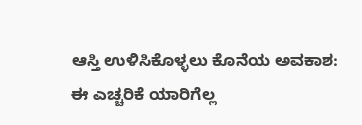ಆಸ್ತಿ ಉಳಿಸಿಕೊಳ್ಳಲು ಕೊನೆಯ ಅವಕಾಶ: ಈ ಎಚ್ಚರಿಕೆ ಯಾರಿಗೆಲ್ಲ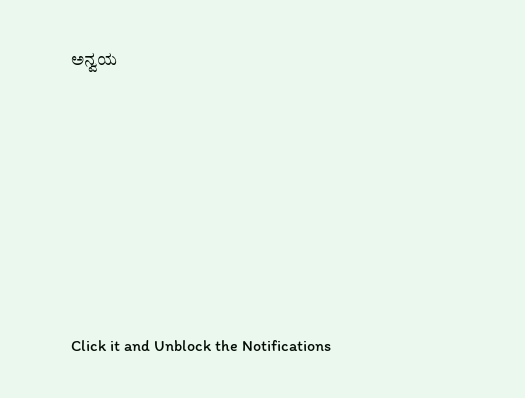ಅನ್ವಯ












Click it and Unblock the Notifications